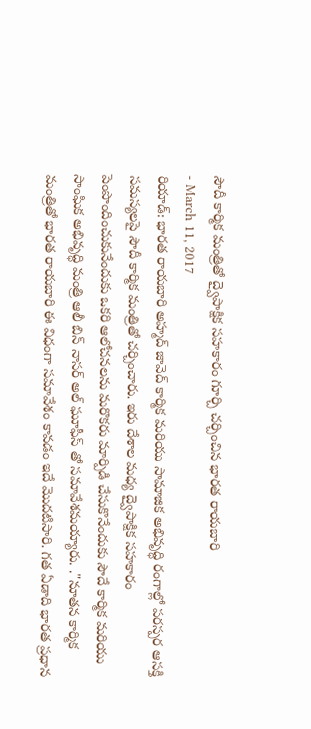సౌదీ కార్మిక మంత్రితో ద్వైపాక్షిక సహకారం గూర్చి చర్చించిన భారత రాయబారి
- March 11, 2017
రియాడ్: భారత రాయబారి అహ్మద్ జావెద్ కార్మిక మరియు సామాజిక అభివృద్ధి రంగాల్లో పరస్పర ఆసక్తి సమస్యలపై సౌదీ కార్మిక మంత్రితో చర్చించారు. ఇరు దేశాల మధ్య ద్వైపాక్షిక సహకారం పెంపొందించుకునేందుకు ఒకరి ఆలోచనలను మరొకరు మార్పిడి చేసుకొనేందుకు సౌదే కార్మిక మరియు సాంఘిక అభివృద్ధి మంత్రి ఆలీ బిన్ నాసర్ అల్ ఘూఫీస్ తో సమావేశమయ్యారు. ."నూతన కార్మిక మంత్రితో భారత రాయబారి ఈ విధంగా సమావేశం కావడం ఇదే మొదటిసారి. గత ఏడాది భారత ప్రధాన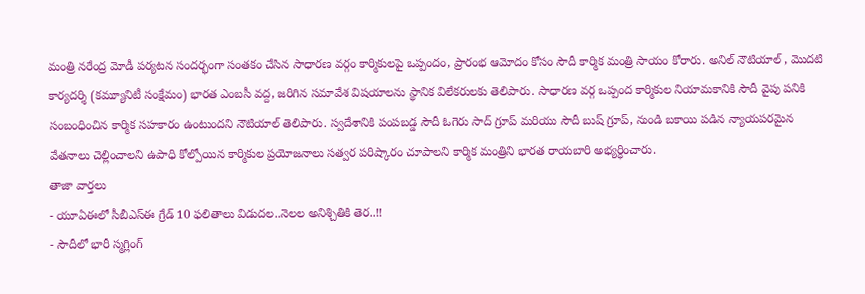మంత్రి నరేంద్ర మోడీ పర్యటన సందర్భంగా సంతకం చేసిన సాధారణ వర్గం కార్మికులపై ఒప్పందం, ప్రారంభ ఆమోదం కోసం సౌదీ కార్మిక మంత్రి సాయం కోరారు. అనిల్ నౌటియాల్ , మొదటి కార్యదర్శి (కమ్యూనిటీ సంక్షేమం) భారత ఎంబసీ వద్ద, జరిగిన సమావేశ విషయాలను స్థానిక విలేకరులకు తెలిపారు. సాధారణ వర్గ ఒప్పంద కార్మికుల నియామకానికి సౌదీ వైపు పనికి సంబంధించిన కార్మిక సహకారం ఉంటుందని నౌటియాల్ తెలిపారు. స్వదేశానికి పంపబడ్డ సౌదీ ఓగెరు సాద్ గ్రూప్ మరియు సౌదీ బుష్ గ్రూప్, నుండి బకాయి పడిన న్యాయపరమైన వేతనాలు చెల్లించాలని ఉపాధి కోల్పోయిన కార్మికుల ప్రయోజనాలు సత్వర పరిష్కారం చూపాలని కార్మిక మంత్రిని భారత రాయబారి అభ్యర్ధించారు.
తాజా వార్తలు
- యూఏఈలో సీబీఎస్ఈ గ్రేడ్ 10 ఫలితాలు విడుదల..నెలల అనిశ్చితికి తెర..!!
- సౌదీలో భారీ స్మగ్లింగ్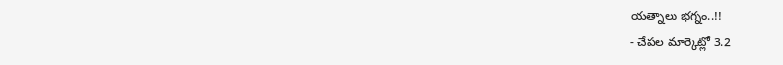యత్నాలు భగ్నం..!!
- చేపల మార్కెట్లో 3.2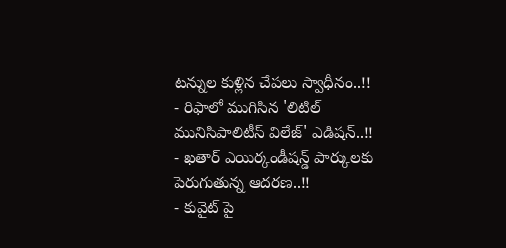టన్నుల కుళ్లిన చేపలు స్వాధీనం..!!
- రిఫాలో ముగిసిన 'లిటిల్ మునిసిపాలిటీస్ విలేజ్' ఎడిషన్..!!
- ఖతార్ ఎయిర్కండీషన్డ్ పార్కులకు పెరుగుతున్న ఆదరణ..!!
- కువైట్ పై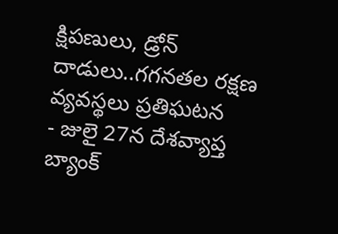క్షిపణులు, డ్రోన్ దాడులు..గగనతల రక్షణ వ్యవస్థలు ప్రతిఘటన
- జులై 27న దేశవ్యాప్త బ్యాంక్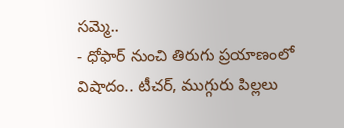సమ్మె..
- ధోఫార్ నుంచి తిరుగు ప్రయాణంలో విషాదం.. టీచర్, ముగ్గురు పిల్లలు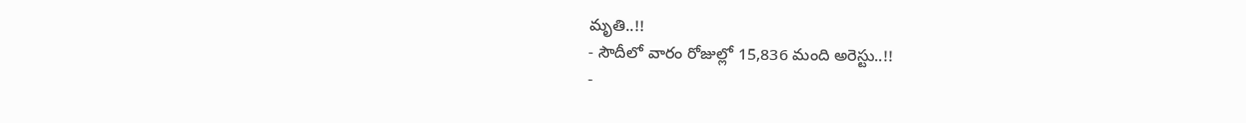మృతి..!!
- సౌదీలో వారం రోజుల్లో 15,836 మంది అరెస్టు..!!
-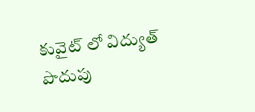కువైట్ లో విద్యుత్ పొదుపు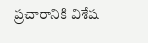ప్రచారానికి విశేష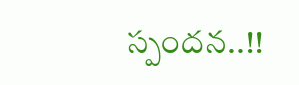స్పందన..!!